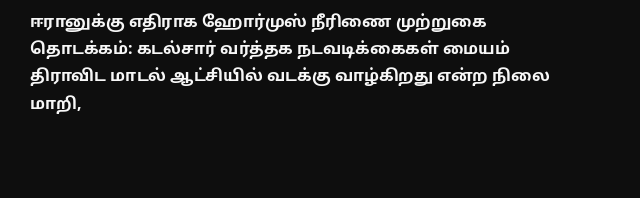ஈரானுக்கு எதிராக ஹோர்முஸ் நீரிணை முற்றுகை தொடக்கம்: கடல்சார் வர்த்தக நடவடிக்கைகள் மையம் திராவிட மாடல் ஆட்சியில் வடக்கு வாழ்கிறது என்ற நிலை மாறி,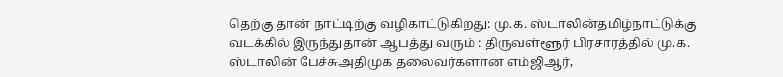தெற்கு தான் நாட்டிற்கு வழிகாட்டுகிறது: மு.க. ஸ்டாலின்தமிழ்நாட்டுக்கு வடக்கில் இருந்துதான் ஆபத்து வரும் : திருவள்ளூர் பிரசாரத்தில் மு.க. ஸ்டாலின் பேச்சுஅதிமுக தலைவர்களான எம்ஜிஆர்,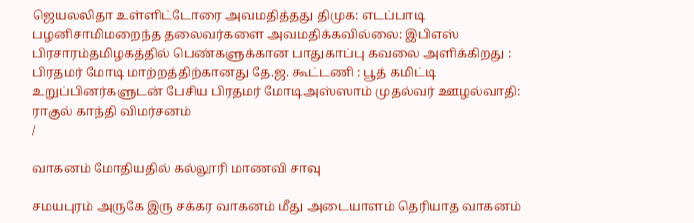ஜெயலலிதா உள்ளிட்டோரை அவமதித்தது திமுக: எடப்பாடி பழனிசாமிமறைந்த தலைவர்களை அவமதிக்கவில்லை: இபிஎஸ் பிரசாரம்தமிழகத்தில் பெண்களுக்கான பாதுகாப்பு கவலை அளிக்கிறது : பிரதமர் மோடி மாற்றத்திற்கானது தே.ஜ. கூட்டணி : பூத் கமிட்டி உறுப்பினர்களுடன் பேசிய பிரதமர் மோடிஅஸ்ஸாம் முதல்வர் ஊழல்வாதி: ராகுல் காந்தி விமர்சனம்
/

வாகனம் மோதியதில் கல்லூரி மாணவி சாவு

சமயபுரம் அருகே இரு சக்கர வாகனம் மீது அடையாளம் தெரியாத வாகனம்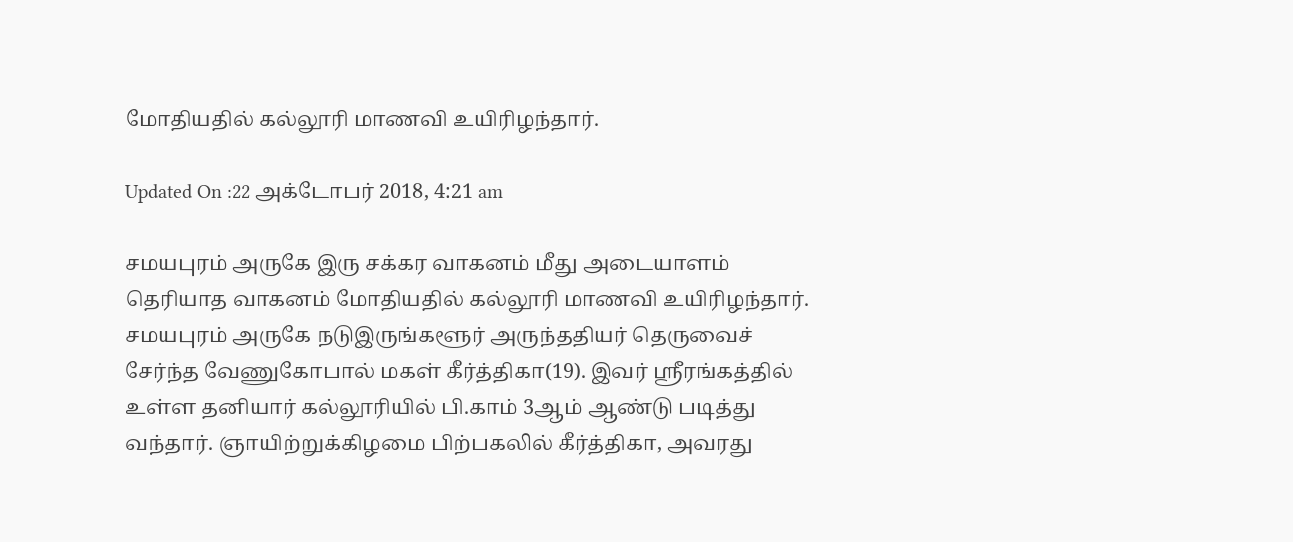மோதியதில் கல்லூரி மாணவி உயிரிழந்தார்.

Updated On :22 அக்டோபர் 2018, 4:21 am

சமயபுரம் அருகே இரு சக்கர வாகனம் மீது அடையாளம் தெரியாத வாகனம் மோதியதில் கல்லூரி மாணவி உயிரிழந்தார்.
சமயபுரம் அருகே நடுஇருங்களூர் அருந்ததியர் தெருவைச் சேர்ந்த வேணுகோபால் மகள் கீர்த்திகா(19). இவர் ஸ்ரீரங்கத்தில் உள்ள தனியார் கல்லூரியில் பி.காம் 3ஆம் ஆண்டு படித்து வந்தார். ஞாயிற்றுக்கிழமை பிற்பகலில் கீர்த்திகா, அவரது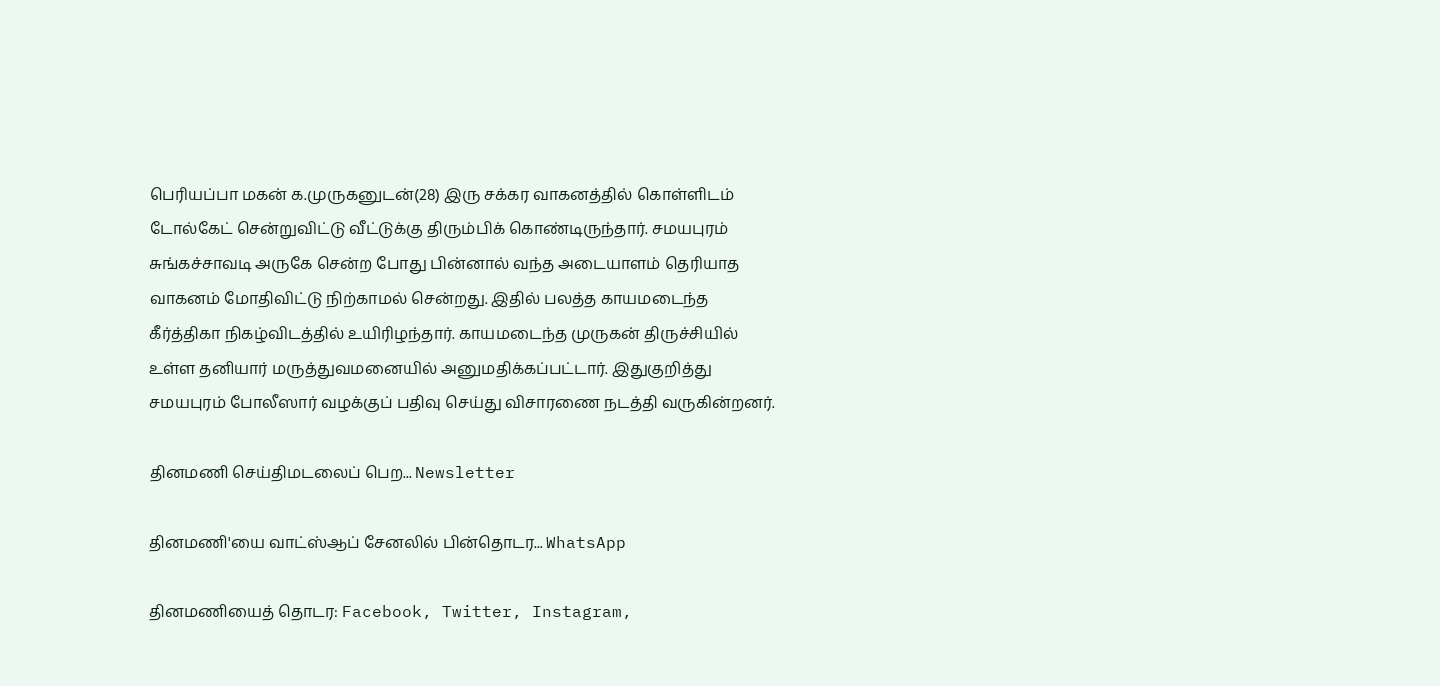பெரியப்பா மகன் க.முருகனுடன்(28) இரு சக்கர வாகனத்தில் கொள்ளிடம் டோல்கேட் சென்றுவிட்டு வீட்டுக்கு திரும்பிக் கொண்டிருந்தார். சமயபுரம் சுங்கச்சாவடி அருகே சென்ற போது பின்னால் வந்த அடையாளம் தெரியாத வாகனம் மோதிவிட்டு நிற்காமல் சென்றது. இதில் பலத்த காயமடைந்த கீர்த்திகா நிகழ்விடத்தில் உயிரிழந்தார். காயமடைந்த முருகன் திருச்சியில் உள்ள தனியார் மருத்துவமனையில் அனுமதிக்கப்பட்டார். இதுகுறித்து சமயபுரம் போலீஸார் வழக்குப் பதிவு செய்து விசாரணை நடத்தி வருகின்றனர்.

தினமணி செய்திமடலைப் பெற... Newsletter

தினமணி'யை வாட்ஸ்ஆப் சேனலில் பின்தொடர... WhatsApp

தினமணியைத் தொடர: Facebook, Twitter, Instagram,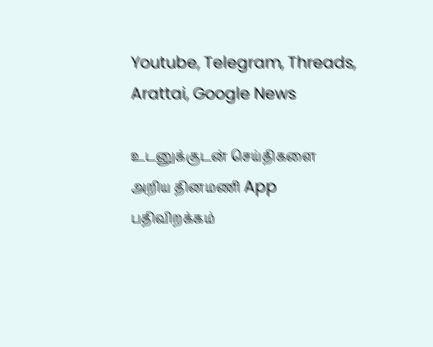Youtube, Telegram, Threads, Arattai, Google News

உடனுக்குடன் செய்திகளை அறிய தினமணி App பதிவிறக்கம்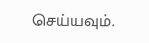செய்யவும்.